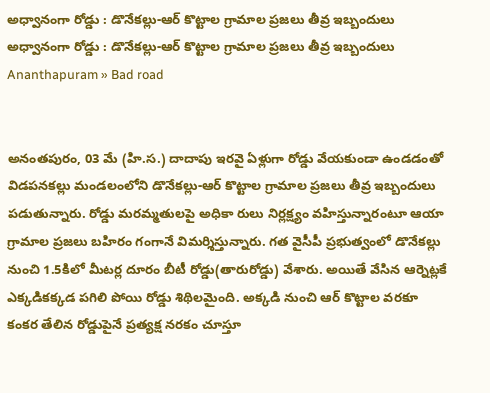అధ్వానంగా రోడ్డు : డొనేకల్లు-ఆర్ కొట్టాల గ్రామాల ప్రజలు తీవ్ర ఇబ్బందులు
అధ్వానంగా రోడ్డు : డొనేకల్లు-ఆర్ కొట్టాల గ్రామాల ప్రజలు తీవ్ర ఇబ్బందులు
Ananthapuram » Bad road


అనంతపురం, 03 మే (హి.స.) దాదాపు ఇరవై ఏళ్లుగా రోడ్డు వేయకుండా ఉండడంతో విడపనకల్లు మండలంలోని డొనేకల్లు-ఆర్ కొట్టాల గ్రామాల ప్రజలు తీవ్ర ఇబ్బందులు పడుతున్నారు. రోడ్డు మరమ్మతులపై అధికా రులు నిర్లక్ష్యం వహిస్తున్నారంటూ ఆయా గ్రామాల ప్రజలు బహిరం గంగానే విమర్శిస్తున్నారు. గత వైసీపీ ప్రభుత్వంలో డొనేకల్లు నుంచి 1.5కిలో మీటర్ల దూరం బీటీ రోడ్డు(తారురోడ్డు) వేశారు. అయితే వేసిన ఆర్నెట్లకే ఎక్కడికక్కడ పగిలి పోయి రోడ్డు శిథిలమైంది. అక్కడి నుంచి ఆర్ కొట్టాల వరకూ కంకర తేలిన రోడ్డుపైనే ప్రత్యక్ష నరకం చూస్తూ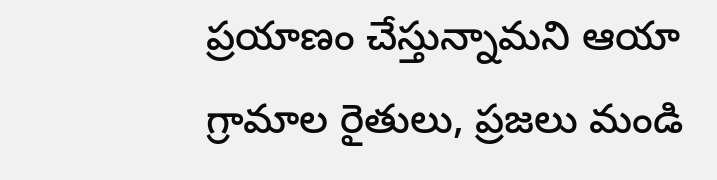ప్రయాణం చేస్తున్నామని ఆయా గ్రామాల రైతులు, ప్రజలు మండి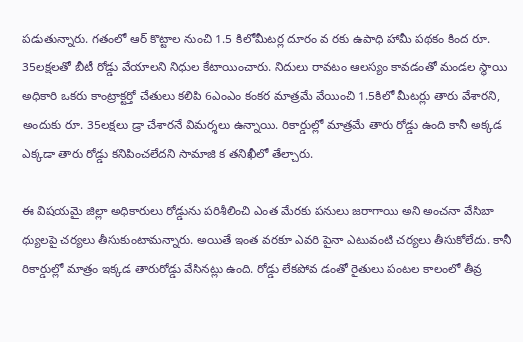పడుతున్నారు. గతంలో ఆర్ కొట్టాల నుంచి 1.5 కిలోమీటర్ల దూరం వ రకు ఉపాధి హామీ పథకం కింద రూ. 35లక్షలతో బీటీ రోడ్డు వేయాలని నిధుల కేటాయించారు. నిదులు రావటం ఆలస్యం కావడంతో మండల స్థాయి అధికారి ఒకరు కాంట్రాక్టర్తో చేతులు కలిపి 6ఎంఎం కంకర మాత్రమే వేయించి 1.5కిలో మీటర్లు తారు వేశారని, అందుకు రూ. 35లక్షలు డ్రా చేశారనే విమర్శలు ఉన్నాయి. రికార్డుల్లో మాత్రమే తారు రోడ్డు ఉంది కానీ అక్కడ ఎక్కడా తారు రోడ్డు కనిపించలేదని సామాజి క తనిఖీలో తేల్చారు.

ఈ విషయమై జిల్లా అధికారులు రోడ్డును పరిశీలించి ఎంత మేరకు పనులు జరాగాయి అని అంచనా వేసిబా ధ్యులపై చర్యలు తీసుకుంటామన్నారు. అయితే ఇంత వరకూ ఎవరి పైనా ఎటువంటి చర్యలు తీసుకోలేదు. కానీ రికార్డుల్లో మాత్రం ఇక్కడ తారురోడ్డు వేసినట్లు ఉంది. రోడ్డు లేకపోవ డంతో రైతులు పంటల కాలంలో తీవ్ర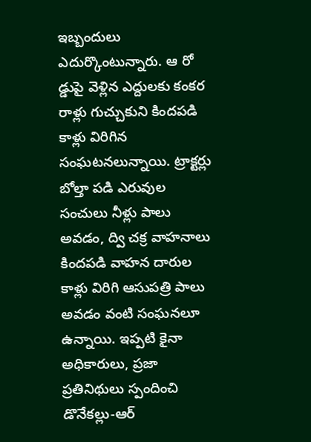ఇబ్బందులు ఎదుర్కొంటున్నారు. ఆ రో డ్డుపై వెళ్లిన ఎద్దులకు కంకర రాళ్లు గుచ్చుకుని కిందపడి కాళ్లు విరిగిన సంఘటనలున్నాయి. ట్రాక్టర్లు బోల్తా పడి ఎరువుల సంచులు నీళ్లు పాలు అవడం, ద్వి చక్ర వాహనాలు కిందపడి వాహన దారుల కాళ్లు విరిగి ఆసుపత్రి పాలు అవడం వంటి సంఘనలూ ఉన్నాయి. ఇప్పటి కైనా అధికారులు, ప్రజా ప్రతినిథులు స్పందించి డొనేకల్లు-ఆర్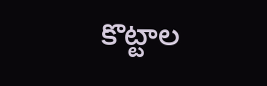కొట్టాల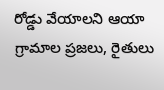రోడ్డు వేయాలని ఆయా గ్రామాల ప్రజలు, రైతులు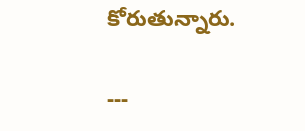కోరుతున్నారు.

---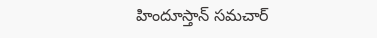హిందూస్తాన్ సమచార్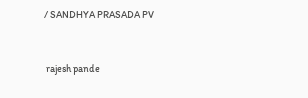/ SANDHYA PRASADA PV


 rajesh pande